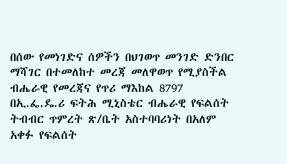በሰው የመነገድና ሰዎችን በህገወጥ መንገድ ድንበር ማሻገር በተመለከተ መረጃ መለዋወጥ የሚያስችል ብሔራዊ የመረጃና የጥሪ ማእከል 8797 በኢ.ፌ.ዴ.ሪ ፍትሕ ሚኒስቴር ብሔራዊ የፍልሰት ትብብር ጥምረት ጽ/ቤት አስተባባሪነት በአለም አቀፉ የፍልሰት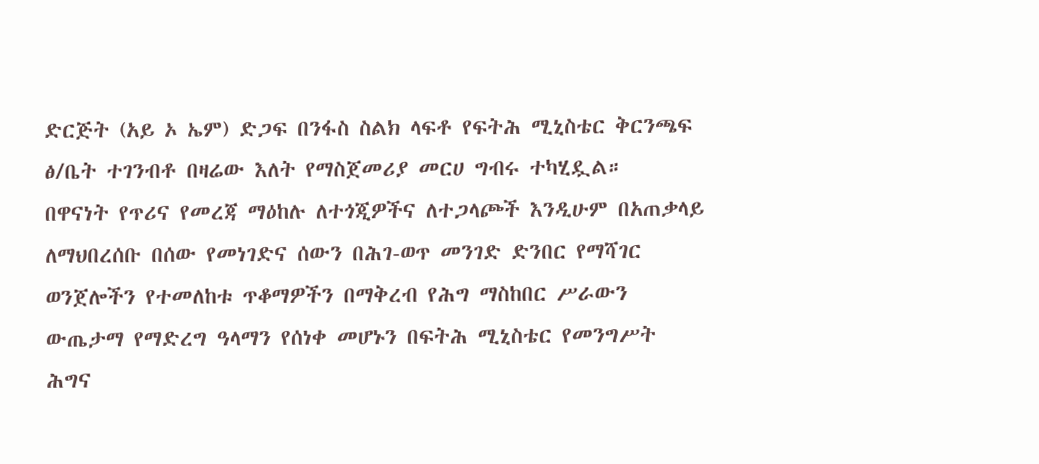ድርጅት (አይ ኦ ኤም) ድጋፍ በንፋስ ስልክ ላፍቶ የፍትሕ ሚኒስቴር ቅርንጫፍ ፅ/ቤት ተገንብቶ በዛሬው እለት የማስጀመሪያ መርሀ ግብሩ ተካሂዷል።
በዋናነት የጥሪና የመረጃ ማዕከሉ ለተጎጂዎችና ለተጋላጮች እንዲሁም በአጠቃላይ ለማህበረሰቡ በሰው የመነገድና ሰውን በሕገ-ወጥ መንገድ ድንበር የማሻገር ወንጀሎችን የተመለከቱ ጥቆማዎችን በማቅረብ የሕግ ማስከበር ሥራውን ውጤታማ የማድረግ ዓላማን የሰነቀ መሆኑን በፍትሕ ሚኒስቴር የመንግሥት ሕግና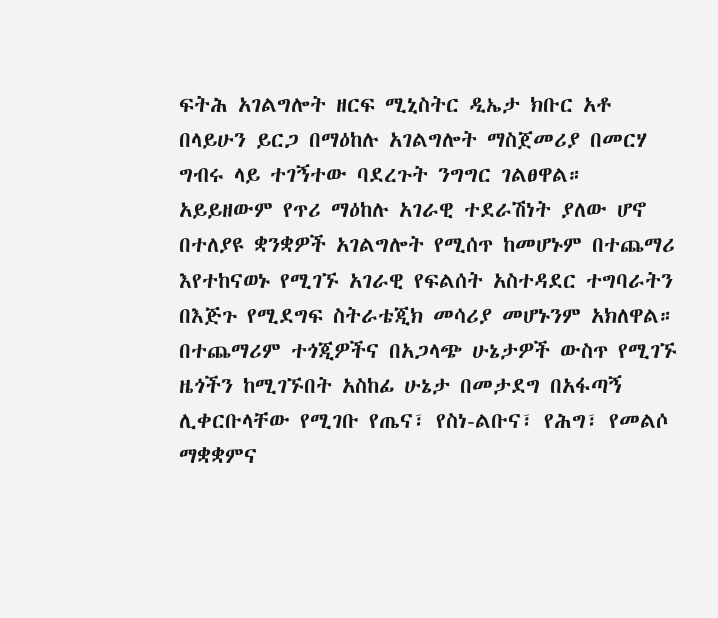ፍትሕ አገልግሎት ዘርፍ ሚኒስትር ዲኤታ ክቡር አቶ በላይሁን ይርጋ በማዕከሉ አገልግሎት ማስጀመሪያ በመርሃ ግብሩ ላይ ተገኝተው ባደረጉት ንግግር ገልፀዋል።
አይይዘውም የጥሪ ማዕከሉ አገራዊ ተደራሽነት ያለው ሆኖ በተለያዩ ቋንቋዎች አገልግሎት የሚሰጥ ከመሆኑም በተጨማሪ እየተከናወኑ የሚገኙ አገራዊ የፍልሰት አስተዳደር ተግባራትን በእጅጉ የሚደግፍ ስትራቴጂክ መሳሪያ መሆኑንም አክለዋል።
በተጨማሪም ተጎጂዎችና በአጋላጭ ሁኔታዎች ውስጥ የሚገኙ ዜጎችን ከሚገኙበት አስከፊ ሁኔታ በመታደግ በአፋጣኝ ሊቀርቡላቸው የሚገቡ የጤና፣ የስነ-ልቡና፣ የሕግ፣ የመልሶ ማቋቋምና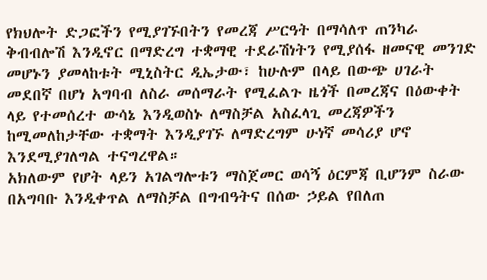የክህሎት ድጋፎችን የሚያገኙበትን የመረጃ ሥርዓት በማሳለጥ ጠንካራ ቅብብሎሽ እንዲኖር በማድረግ ተቋማዊ ተደራሽነትን የሚያሰፋ ዘመናዊ መንገድ መሆኑን ያመላከቱት ሚኒስትር ዲኤታው፣ ከሁሉም በላይ በውጭ ሀገራት መደበኛ በሆነ አግባብ ለስራ መሰማራት የሚፈልጉ ዜጎች በመረጃና በዕውቀት ላይ የተመሰረተ ውሳኔ እንዲወስኑ ለማስቻል አስፈላጊ መረጃዎችን ከሚመለከታቸው ተቋማት እንዲያገኙ ለማድረግም ሁነኛ መሳሪያ ሆኖ እንደሚያገለግል ተናግረዋል።
አክለውም የሆት ላይን አገልግሎቱን ማስጀመር ወሳኝ ዕርምጃ ቢሆንም ስራው በአግባቡ እንዲቀጥል ለማስቻል በግብዓትና በሰው ኃይል የበለጠ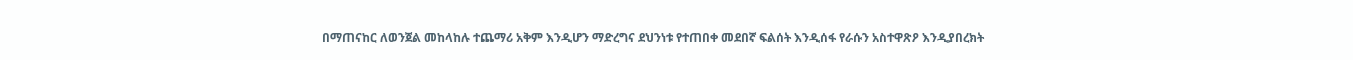በማጠናከር ለወንጀል መከላከሉ ተጨማሪ አቅም እንዲሆን ማድረግና ደህንነቱ የተጠበቀ መደበኛ ፍልሰት እንዲሰፋ የራሱን አስተዋጽዖ እንዲያበረክት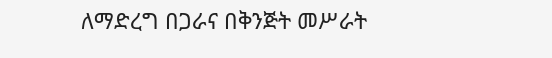ለማድረግ በጋራና በቅንጅት መሥራት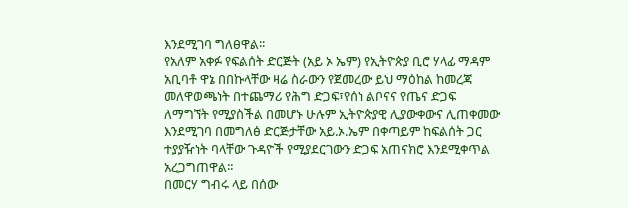እንደሚገባ ግለፀዋል፡፡
የአለም አቀፉ የፍልሰት ድርጅት (አይ ኦ ኤም) የኢትዮጵያ ቢሮ ሃላፊ ማዳም አቢባቶ ዋኔ በበኩላቸው ዛሬ ስራውን የጀመረው ይህ ማዕከል ከመረጃ መለዋወጫነት በተጨማሪ የሕግ ድጋፍ፣የሰነ ልቦናና የጤና ድጋፍ ለማግኘት የሚያስችል በመሆኑ ሁሉም ኢትዮጵያዊ ሊያውቀውና ሊጠቀመው እንደሚገባ በመግለፅ ድርጅታቸው አይ.ኦ.ኤም በቀጣይም ከፍልሰት ጋር ተያያዥነት ባላቸው ጉዳዮች የሚያደርገውን ድጋፍ አጠናክሮ እንደሚቀጥል አረጋግጠዋል።
በመርሃ ግብሩ ላይ በሰው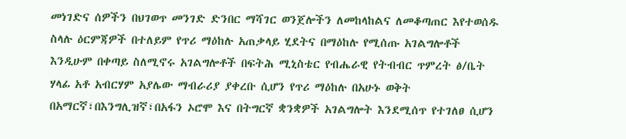መነገድና ሰዎችን በህገወጥ መንገድ ድንበር ማሻገር ወንጀሎችን ለመከላከልና ለመቆጣጠር እየተወሰዱ ስላሉ ዕርምጃዎች በተለይም የጥሪ ማዕከሉ አጠቃላይ ሂደትና በማዕከሉ የሚሰጡ አገልግሎቶች እንዲሁም በቀጣይ ስለሚኖሩ አገልግሎቶች በፍትሕ ሚኒስቴር የብሔራዊ የትብብር ጥምረት ፅ/ቤት ሃላፊ አቶ አብርሃም አያሌው ማብራሪያ ያቀረቡ ሲሆን የጥሪ ማዕከሉ በአሁኑ ወቅት በአማርኛ፣በእንግሊዝኛ፣በአፋን ኦሮሞ እና በትግርኛ ቋንቋዎች አገልግሎት እንደሚሰጥ የተገለፀ ሲሆን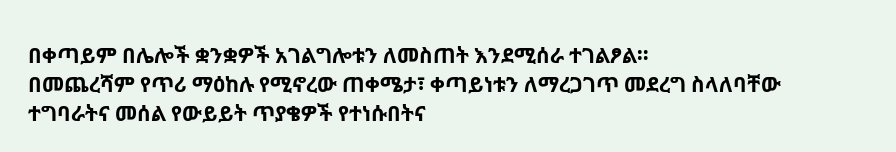በቀጣይም በሌሎች ቋንቋዎች አገልግሎቱን ለመስጠት እንደሚሰራ ተገልፆል።
በመጨረሻም የጥሪ ማዕከሉ የሚኖረው ጠቀሜታ፣ ቀጣይነቱን ለማረጋገጥ መደረግ ስላለባቸው ተግባራትና መሰል የውይይት ጥያቄዎች የተነሱበትና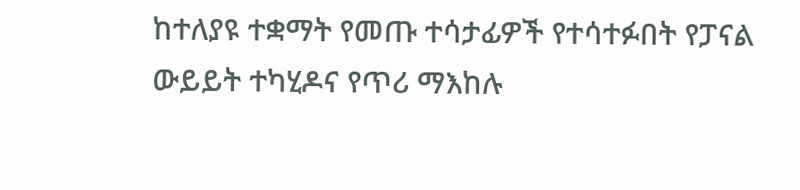ከተለያዩ ተቋማት የመጡ ተሳታፊዎች የተሳተፉበት የፓናል ውይይት ተካሂዶና የጥሪ ማእከሉ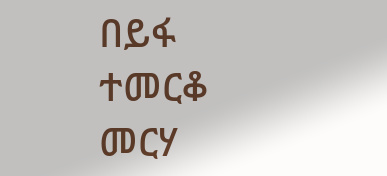በይፋ ተመርቆ መርሃ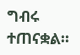ግብሩ ተጠናቋል።